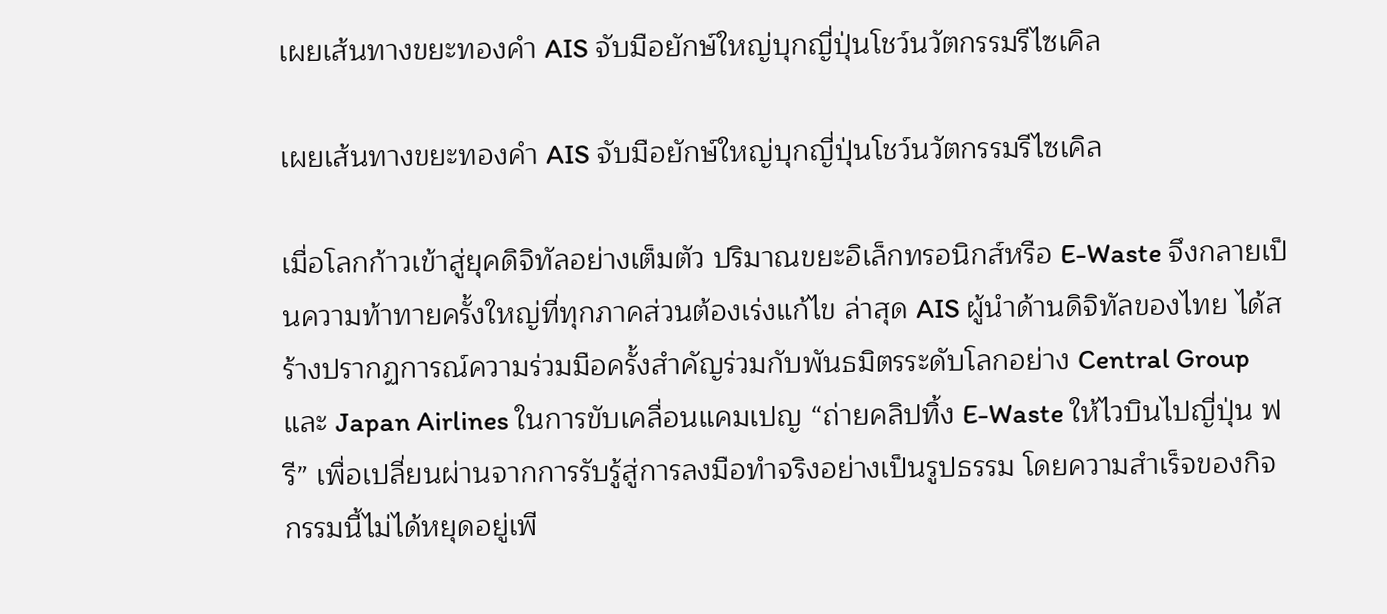เผยเส้นทางขยะทองคำ AIS จับมือยักษ์ใหญ่บุกญี่ปุ่นโชว์นวัตกรรมรีไซเคิล

เผยเส้นทางขยะทองคำ AIS จับมือยักษ์ใหญ่บุกญี่ปุ่นโชว์นวัตกรรมรีไซเคิล

เมื่อโลกก้าวเข้าสู่ยุคดิจิทัลอย่างเต็มตัว ปริมาณขยะอิเล็กทรอนิกส์หรือ E-Waste จึงกลายเป็นความท้าทายครั้งใหญ่ที่ทุกภาคส่วนต้องเร่งแก้ไข ล่าสุด AIS ผู้นำด้านดิจิทัลของไทย ได้สร้างปรากฏการณ์ความร่วมมือครั้งสำคัญร่วมกับพันธมิตรระดับโลกอย่าง Central Group และ Japan Airlines ในการขับเคลื่อนแคมเปญ “ถ่ายคลิปทิ้ง E-Waste ให้ไวบินไปญี่ปุ่น ฟรี” เพื่อเปลี่ยนผ่านจากการรับรู้สู่การลงมือทำจริงอย่างเป็นรูปธรรม โดยความสำเร็จของกิจกรรมนี้ไม่ได้หยุดอยู่เพี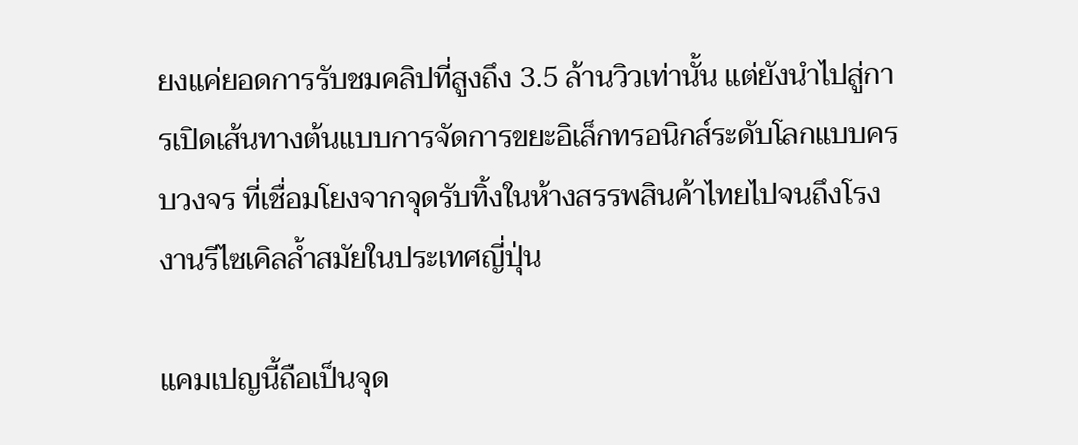ยงแค่ยอดการรับชมคลิปที่สูงถึง 3.5 ล้านวิวเท่านั้น แต่ยังนำไปสู่การเปิดเส้นทางต้นแบบการจัดการขยะอิเล็กทรอนิกส์ระดับโลกแบบครบวงจร ที่เชื่อมโยงจากจุดรับทิ้งในห้างสรรพสินค้าไทยไปจนถึงโรงงานรีไซเคิลล้ำสมัยในประเทศญี่ปุ่น

แคมเปญนี้ถือเป็นจุด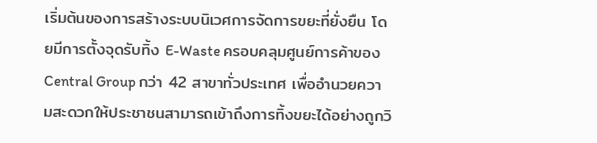เริ่มต้นของการสร้างระบบนิเวศการจัดการขยะที่ยั่งยืน โดยมีการตั้งจุดรับทิ้ง E-Waste ครอบคลุมศูนย์การค้าของ Central Group กว่า 42 สาขาทั่วประเทศ เพื่ออำนวยความสะดวกให้ประชาชนสามารถเข้าถึงการทิ้งขยะได้อย่างถูกวิ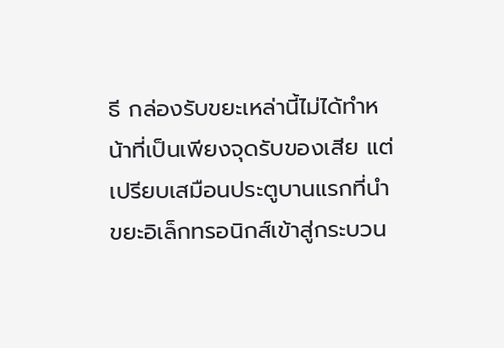ธี กล่องรับขยะเหล่านี้ไม่ได้ทำหน้าที่เป็นเพียงจุดรับของเสีย แต่เปรียบเสมือนประตูบานแรกที่นำขยะอิเล็กทรอนิกส์เข้าสู่กระบวน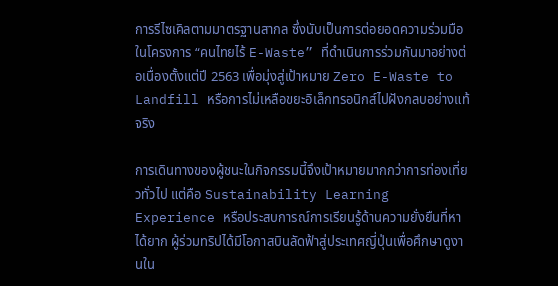การรีไซเคิลตามมาตรฐานสากล ซึ่งนับเป็นการต่อยอดความร่วมมือในโครงการ “คนไทยไร้ E-Waste” ที่ดำเนินการร่วมกันมาอย่างต่อเนื่องตั้งแต่ปี 2563 เพื่อมุ่งสู่เป้าหมาย Zero E-Waste to Landfill หรือการไม่เหลือขยะอิเล็กทรอนิกส์ไปฝังกลบอย่างแท้จริง

การเดินทางของผู้ชนะในกิจกรรมนี้จึงเป้าหมายมากกว่าการท่องเที่ยวทั่วไป แต่คือ Sustainability Learning Experience หรือประสบการณ์การเรียนรู้ด้านความยั่งยืนที่หาได้ยาก ผู้ร่วมทริปได้มีโอกาสบินลัดฟ้าสู่ประเทศญี่ปุ่นเพื่อศึกษาดูงานใน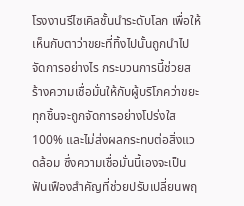โรงงานรีไซเคิลชั้นนำระดับโลก เพื่อให้เห็นกับตาว่าขยะที่ทิ้งไปนั้นถูกนำไปจัดการอย่างไร กระบวนการนี้ช่วยสร้างความเชื่อมั่นให้กับผู้บริโภคว่าขยะทุกชิ้นจะถูกจัดการอย่างโปร่งใส 100% และไม่ส่งผลกระทบต่อสิ่งแวดล้อม ซึ่งความเชื่อมั่นนี้เองจะเป็นฟันเฟืองสำคัญที่ช่วยปรับเปลี่ยนพฤ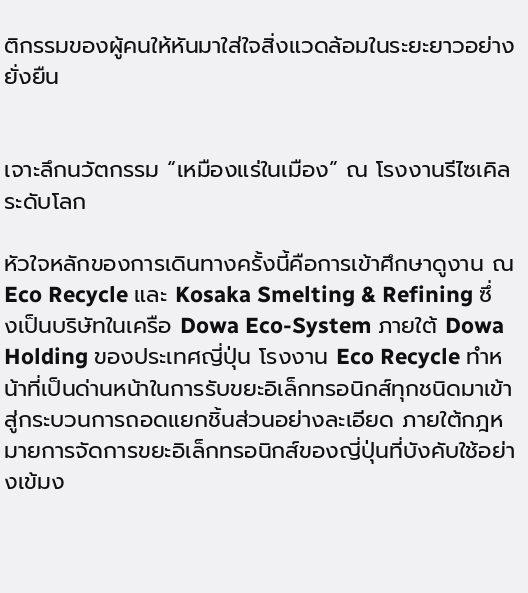ติกรรมของผู้คนให้หันมาใส่ใจสิ่งแวดล้อมในระยะยาวอย่างยั่งยืน


เจาะลึกนวัตกรรม “เหมืองแร่ในเมือง” ณ โรงงานรีไซเคิลระดับโลก

หัวใจหลักของการเดินทางครั้งนี้คือการเข้าศึกษาดูงาน ณ Eco Recycle และ Kosaka Smelting & Refining ซึ่งเป็นบริษัทในเครือ Dowa Eco-System ภายใต้ Dowa Holding ของประเทศญี่ปุ่น โรงงาน Eco Recycle ทำหน้าที่เป็นด่านหน้าในการรับขยะอิเล็กทรอนิกส์ทุกชนิดมาเข้าสู่กระบวนการถอดแยกชิ้นส่วนอย่างละเอียด ภายใต้กฎหมายการจัดการขยะอิเล็กทรอนิกส์ของญี่ปุ่นที่บังคับใช้อย่างเข้มง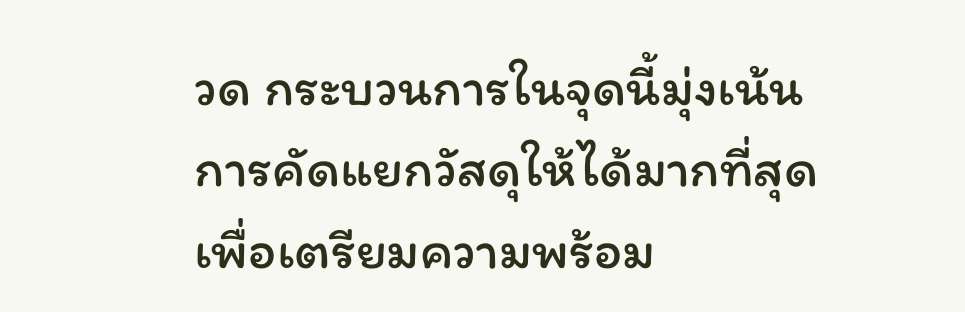วด กระบวนการในจุดนี้มุ่งเน้นการคัดแยกวัสดุให้ได้มากที่สุด เพื่อเตรียมความพร้อม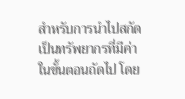สำหรับการนำไปสกัดเป็นทรัพยากรที่มีค่าในขั้นตอนถัดไป โดย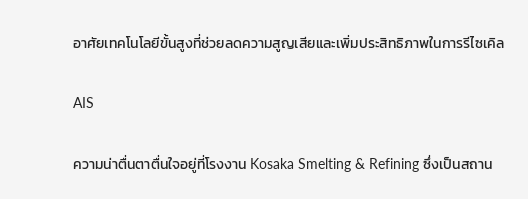อาศัยเทคโนโลยีขั้นสูงที่ช่วยลดความสูญเสียและเพิ่มประสิทธิภาพในการรีไซเคิล

AIS

ความน่าตื่นตาตื่นใจอยู่ที่โรงงาน Kosaka Smelting & Refining ซึ่งเป็นสถาน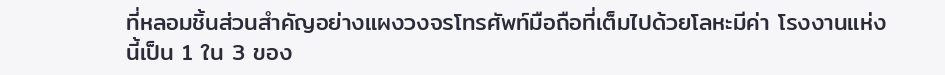ที่หลอมชิ้นส่วนสำคัญอย่างแผงวงจรโทรศัพท์มือถือที่เต็มไปด้วยโลหะมีค่า โรงงานแห่งนี้เป็น 1 ใน 3 ของ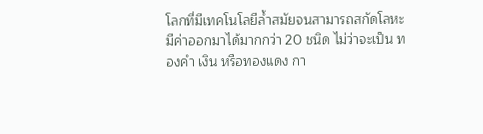โลกที่มีเทคโนโลยีล้ำสมัยจนสามารถสกัดโลหะมีค่าออกมาได้มากกว่า 20 ชนิด ไม่ว่าจะเป็น ทองคำ เงิน หรือทองแดง กา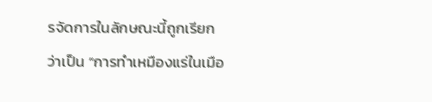รจัดการในลักษณะนี้ถูกเรียกว่าเป็น “การทำเหมืองแร่ในเมือ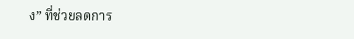ง” ที่ช่วยลดการ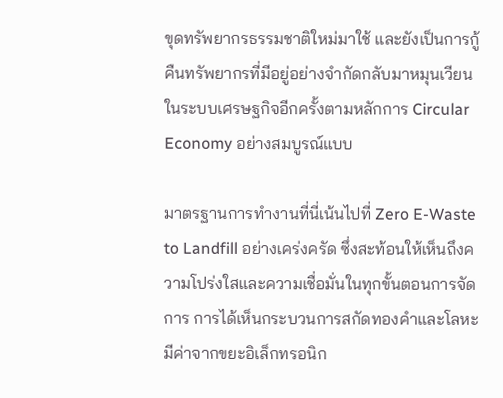ขุดทรัพยากรธรรมชาติใหม่มาใช้ และยังเป็นการกู้คืนทรัพยากรที่มีอยู่อย่างจำกัดกลับมาหมุนเวียนในระบบเศรษฐกิจอีกครั้งตามหลักการ Circular Economy อย่างสมบูรณ์แบบ

มาตรฐานการทำงานที่นี่เน้นไปที่ Zero E-Waste to Landfill อย่างเคร่งครัด ซึ่งสะท้อนให้เห็นถึงความโปร่งใสและความเชื่อมั่นในทุกขั้นตอนการจัดการ การได้เห็นกระบวนการสกัดทองคำและโลหะมีค่าจากขยะอิเล็กทรอนิก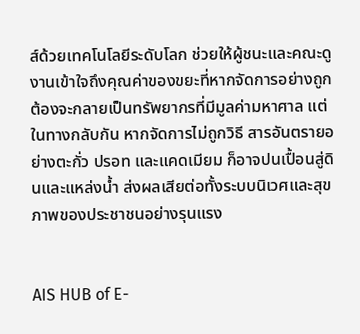ส์ด้วยเทคโนโลยีระดับโลก ช่วยให้ผู้ชนะและคณะดูงานเข้าใจถึงคุณค่าของขยะที่หากจัดการอย่างถูกต้องจะกลายเป็นทรัพยากรที่มีมูลค่ามหาศาล แต่ในทางกลับกัน หากจัดการไม่ถูกวิธี สารอันตรายอย่างตะกั่ว ปรอท และแคดเมียม ก็อาจปนเปื้อนสู่ดินและแหล่งน้ำ ส่งผลเสียต่อทั้งระบบนิเวศและสุขภาพของประชาชนอย่างรุนแรง


AIS HUB of E-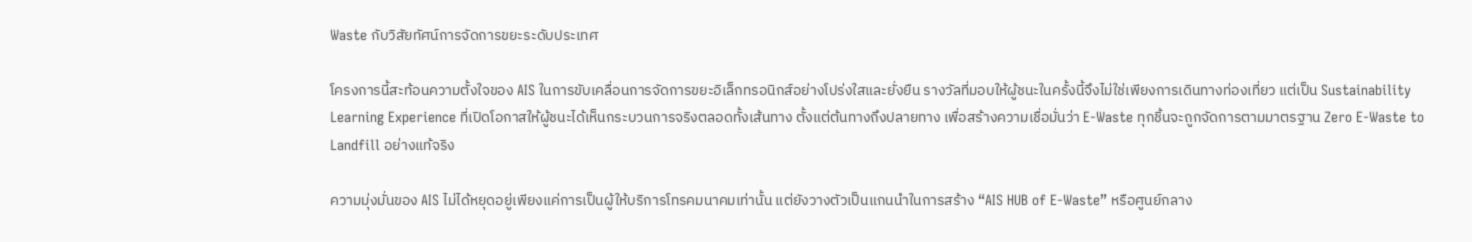Waste กับวิสัยทัศน์การจัดการขยะระดับประเทศ

โครงการนี้สะท้อนความตั้งใจของ AIS ในการขับเคลื่อนการจัดการขยะอิเล็กทรอนิกส์อย่างโปร่งใสและยั่งยืน รางวัลที่มอบให้ผู้ชนะในครั้งนี้จึงไม่ใช่เพียงการเดินทางท่องเที่ยว แต่เป็น Sustainability Learning Experience ที่เปิดโอกาสให้ผู้ชนะได้เห็นกระบวนการจริงตลอดทั้งเส้นทาง ตั้งแต่ต้นทางถึงปลายทาง เพื่อสร้างความเชื่อมั่นว่า E-Waste ทุกชิ้นจะถูกจัดการตามมาตรฐาน Zero E-Waste to Landfill อย่างแท้จริง

ความมุ่งมั่นของ AIS ไม่ได้หยุดอยู่เพียงแค่การเป็นผู้ให้บริการโทรคมนาคมเท่านั้น แต่ยังวางตัวเป็นแกนนำในการสร้าง “AIS HUB of E-Waste” หรือศูนย์กลาง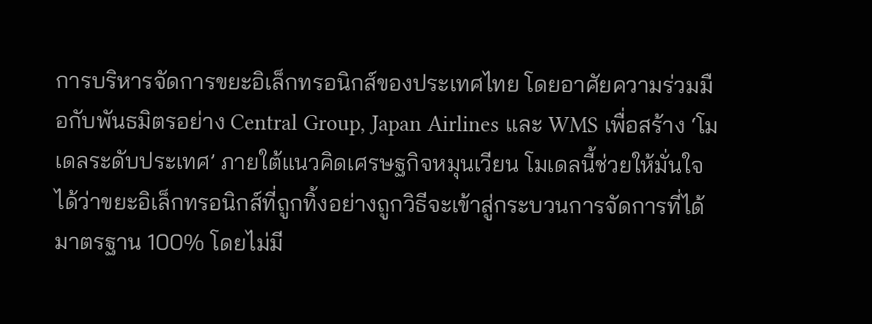การบริหารจัดการขยะอิเล็กทรอนิกส์ของประเทศไทย โดยอาศัยความร่วมมือกับพันธมิตรอย่าง Central Group, Japan Airlines และ WMS เพื่อสร้าง ‘โมเดลระดับประเทศ’ ภายใต้แนวคิดเศรษฐกิจหมุนเวียน โมเดลนี้ช่วยให้มั่นใจได้ว่าขยะอิเล็กทรอนิกส์ที่ถูกทิ้งอย่างถูกวิธีจะเข้าสู่กระบวนการจัดการที่ได้มาตรฐาน 100% โดยไม่มี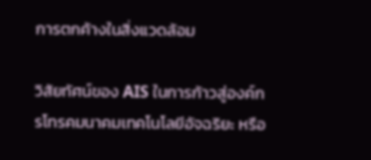การตกค้างในสิ่งแวดล้อม

วิสัยทัศน์ของ AIS ในการก้าวสู่องค์กรโทรคมนาคมเทคโนโลยีอัจฉริยะ หรือ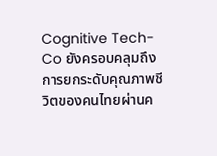Cognitive Tech-Co ยังครอบคลุมถึงการยกระดับคุณภาพชีวิตของคนไทยผ่านค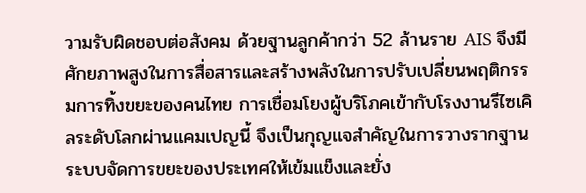วามรับผิดชอบต่อสังคม ด้วยฐานลูกค้ากว่า 52 ล้านราย AIS จึงมีศักยภาพสูงในการสื่อสารและสร้างพลังในการปรับเปลี่ยนพฤติกรรมการทิ้งขยะของคนไทย การเชื่อมโยงผู้บริโภคเข้ากับโรงงานรีไซเคิลระดับโลกผ่านแคมเปญนี้ จึงเป็นกุญแจสำคัญในการวางรากฐานระบบจัดการขยะของประเทศให้เข้มแข็งและยั่ง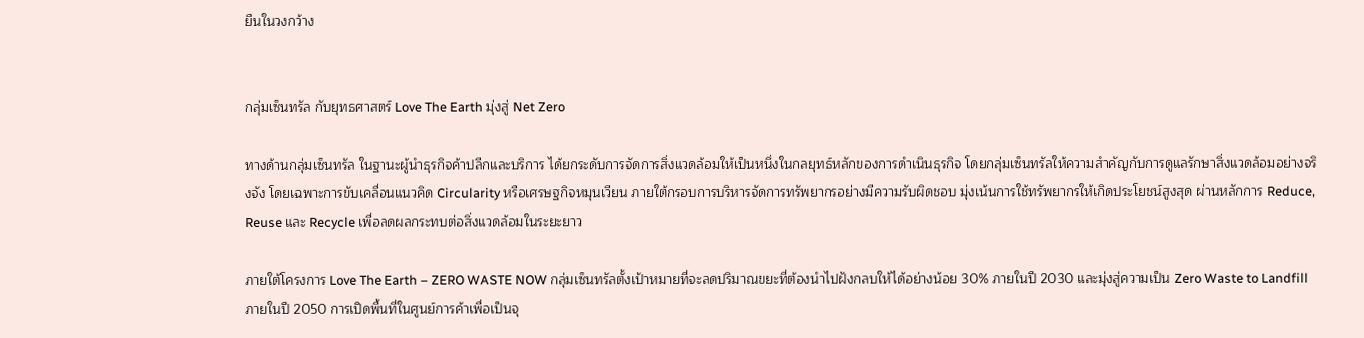ยืนในวงกว้าง


กลุ่มเซ็นทรัล กับยุทธศาสตร์ Love The Earth มุ่งสู่ Net Zero

ทางด้านกลุ่มเซ็นทรัล ในฐานะผู้นำธุรกิจค้าปลีกและบริการ ได้ยกระดับการจัดการสิ่งแวดล้อมให้เป็นหนึ่งในกลยุทธ์หลักของการดำเนินธุรกิจ โดยกลุ่มเซ็นทรัลให้ความสำคัญกับการดูแลรักษาสิ่งแวดล้อมอย่างจริงจัง โดยเฉพาะการขับเคลื่อนแนวคิด Circularity หรือเศรษฐกิจหมุนเวียน ภายใต้กรอบการบริหารจัดการทรัพยากรอย่างมีความรับผิดชอบ มุ่งเน้นการใช้ทรัพยากรให้เกิดประโยชน์สูงสุด ผ่านหลักการ Reduce, Reuse และ Recycle เพื่อลดผลกระทบต่อสิ่งแวดล้อมในระยะยาว

ภายใต้โครงการ Love The Earth – ZERO WASTE NOW กลุ่มเซ็นทรัลตั้งเป้าหมายที่จะลดปริมาณขยะที่ต้องนำไปฝังกลบให้ได้อย่างน้อย 30% ภายในปี 2030 และมุ่งสู่ความเป็น Zero Waste to Landfill ภายในปี 2050 การเปิดพื้นที่ในศูนย์การค้าเพื่อเป็นจุ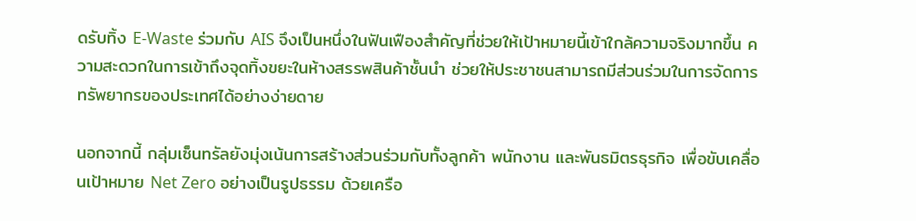ดรับทิ้ง E-Waste ร่วมกับ AIS จึงเป็นหนึ่งในฟันเฟืองสำคัญที่ช่วยให้เป้าหมายนี้เข้าใกล้ความจริงมากขึ้น ความสะดวกในการเข้าถึงจุดทิ้งขยะในห้างสรรพสินค้าชั้นนำ ช่วยให้ประชาชนสามารถมีส่วนร่วมในการจัดการทรัพยากรของประเทศได้อย่างง่ายดาย

นอกจากนี้ กลุ่มเซ็นทรัลยังมุ่งเน้นการสร้างส่วนร่วมกับทั้งลูกค้า พนักงาน และพันธมิตรธุรกิจ เพื่อขับเคลื่อนเป้าหมาย Net Zero อย่างเป็นรูปธรรม ด้วยเครือ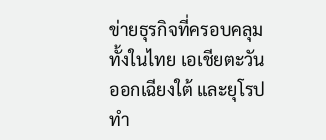ข่ายธุรกิจที่ครอบคลุมทั้งในไทย เอเชียตะวันออกเฉียงใต้ และยุโรป ทำ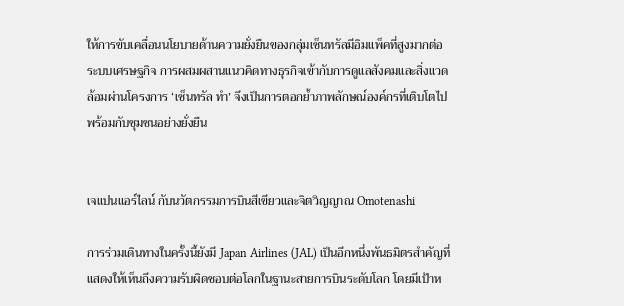ให้การขับเคลื่อนนโยบายด้านความยั่งยืนของกลุ่มเซ็นทรัลมีอิมแพ็คที่สูงมากต่อระบบเศรษฐกิจ การผสมผสานแนวคิดทางธุรกิจเข้ากับการดูแลสังคมและสิ่งแวดล้อมผ่านโครงการ ‘เซ็นทรัล ทำ’ จึงเป็นการตอกย้ำภาพลักษณ์องค์กรที่เติบโตไปพร้อมกับชุมชนอย่างยั่งยืน


เจแปนแอร์ไลน์ กับนวัตกรรมการบินสีเขียวและจิตวิญญาณ Omotenashi

การร่วมเดินทางในครั้งนี้ยังมี Japan Airlines (JAL) เป็นอีกหนึ่งพันธมิตรสำคัญที่แสดงให้เห็นถึงความรับผิดชอบต่อโลกในฐานะสายการบินระดับโลก โดยมีเป้าห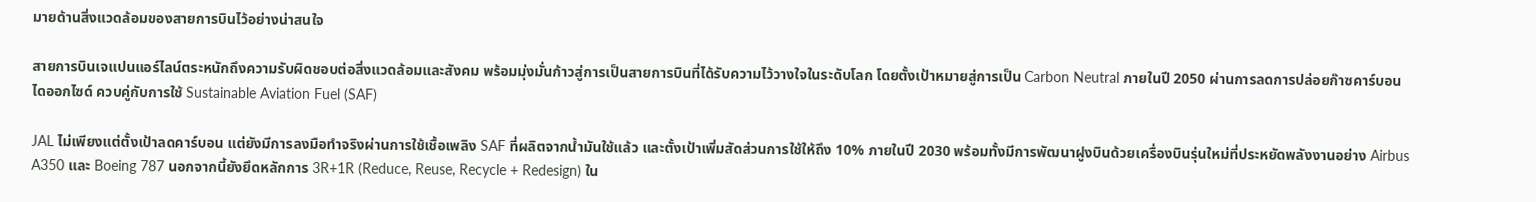มายด้านสิ่งแวดล้อมของสายการบินไว้อย่างน่าสนใจ

สายการบินเจแปนแอร์ไลน์ตระหนักถึงความรับผิดชอบต่อสิ่งแวดล้อมและสังคม พร้อมมุ่งมั่นก้าวสู่การเป็นสายการบินที่ได้รับความไว้วางใจในระดับโลก โดยตั้งเป้าหมายสู่การเป็น Carbon Neutral ภายในปี 2050 ผ่านการลดการปล่อยก๊าซคาร์บอนไดออกไซด์ ควบคู่กับการใช้ Sustainable Aviation Fuel (SAF)

JAL ไม่เพียงแต่ตั้งเป้าลดคาร์บอน แต่ยังมีการลงมือทำจริงผ่านการใช้เชื้อเพลิง SAF ที่ผลิตจากน้ำมันใช้แล้ว และตั้งเป้าเพิ่มสัดส่วนการใช้ให้ถึง 10% ภายในปี 2030 พร้อมทั้งมีการพัฒนาฝูงบินด้วยเครื่องบินรุ่นใหม่ที่ประหยัดพลังงานอย่าง Airbus A350 และ Boeing 787 นอกจากนี้ยังยึดหลักการ 3R+1R (Reduce, Reuse, Recycle + Redesign) ใน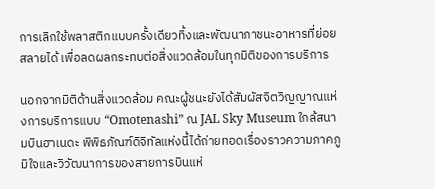การเลิกใช้พลาสติกแบบครั้งเดียวทิ้งและพัฒนาภาชนะอาหารที่ย่อยสลายได้ เพื่อลดผลกระทบต่อสิ่งแวดล้อมในทุกมิติของการบริการ

นอกจากมิติด้านสิ่งแวดล้อม คณะผู้ชนะยังได้สัมผัสจิตวิญญาณแห่งการบริการแบบ “Omotenashi” ณ JAL Sky Museum ใกล้สนามบินฮาเนดะ พิพิธภัณฑ์ดิจิทัลแห่งนี้ได้ถ่ายทอดเรื่องราวความภาคภูมิใจและวิวัฒนาการของสายการบินแห่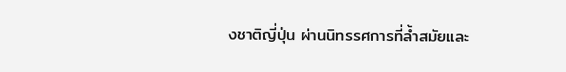งชาติญี่ปุ่น ผ่านนิทรรศการที่ล้ำสมัยและ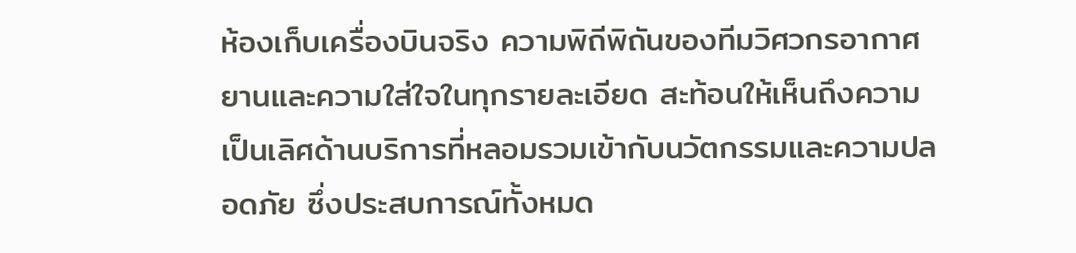ห้องเก็บเครื่องบินจริง ความพิถีพิถันของทีมวิศวกรอากาศยานและความใส่ใจในทุกรายละเอียด สะท้อนให้เห็นถึงความเป็นเลิศด้านบริการที่หลอมรวมเข้ากับนวัตกรรมและความปลอดภัย ซึ่งประสบการณ์ทั้งหมด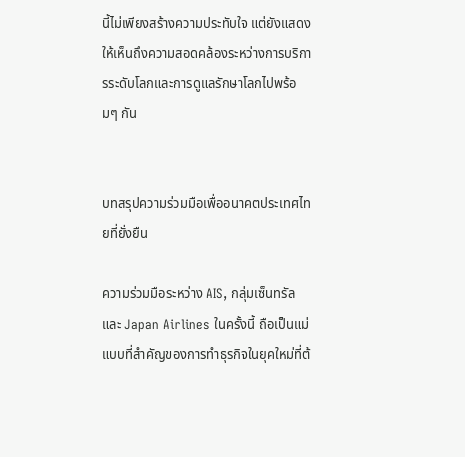นี้ไม่เพียงสร้างความประทับใจ แต่ยังแสดงให้เห็นถึงความสอดคล้องระหว่างการบริการระดับโลกและการดูแลรักษาโลกไปพร้อมๆ กัน


บทสรุปความร่วมมือเพื่ออนาคตประเทศไทยที่ยั่งยืน

ความร่วมมือระหว่าง AIS, กลุ่มเซ็นทรัล และ Japan Airlines ในครั้งนี้ ถือเป็นแม่แบบที่สำคัญของการทำธุรกิจในยุคใหม่ที่ต้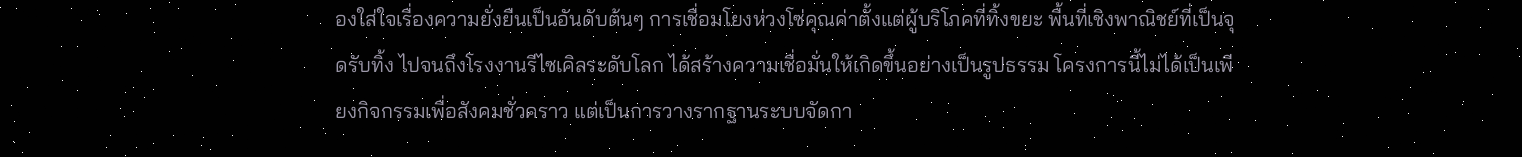องใส่ใจเรื่องความยั่งยืนเป็นอันดับต้นๆ การเชื่อมโยงห่วงโซ่คุณค่าตั้งแต่ผู้บริโภคที่ทิ้งขยะ พื้นที่เชิงพาณิชย์ที่เป็นจุดรับทิ้ง ไปจนถึงโรงงานรีไซเคิลระดับโลก ได้สร้างความเชื่อมั่นให้เกิดขึ้นอย่างเป็นรูปธรรม โครงการนี้ไม่ได้เป็นเพียงกิจกรรมเพื่อสังคมชั่วคราว แต่เป็นการวางรากฐานระบบจัดกา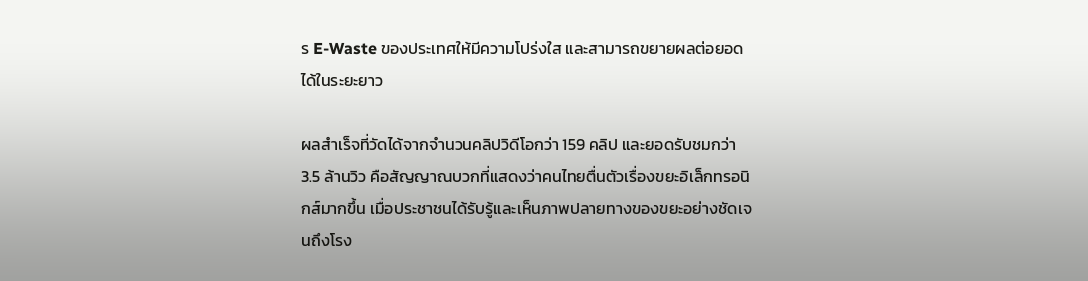ร E-Waste ของประเทศให้มีความโปร่งใส และสามารถขยายผลต่อยอดได้ในระยะยาว

ผลสำเร็จที่วัดได้จากจำนวนคลิปวิดีโอกว่า 159 คลิป และยอดรับชมกว่า 3.5 ล้านวิว คือสัญญาณบวกที่แสดงว่าคนไทยตื่นตัวเรื่องขยะอิเล็กทรอนิกส์มากขึ้น เมื่อประชาชนได้รับรู้และเห็นภาพปลายทางของขยะอย่างชัดเจนถึงโรง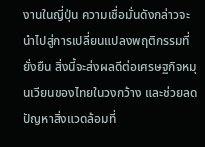งานในญี่ปุ่น ความเชื่อมั่นดังกล่าวจะนำไปสู่การเปลี่ยนแปลงพฤติกรรมที่ยั่งยืน สิ่งนี้จะส่งผลดีต่อเศรษฐกิจหมุนเวียนของไทยในวงกว้าง และช่วยลดปัญหาสิ่งแวดล้อมที่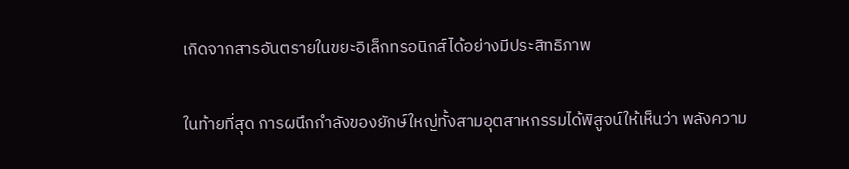เกิดจากสารอันตรายในขยะอิเล็กทรอนิกส์ได้อย่างมีประสิทธิภาพ

ในท้ายที่สุด การผนึกกำลังของยักษ์ใหญ่ทั้งสามอุตสาหกรรมได้พิสูจน์ให้เห็นว่า พลังความ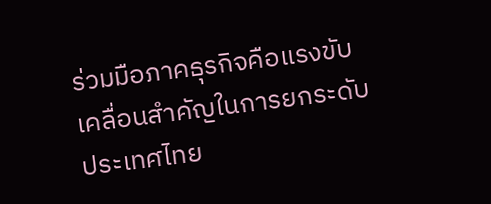ร่วมมือภาคธุรกิจคือแรงขับเคลื่อนสำคัญในการยกระดับประเทศไทย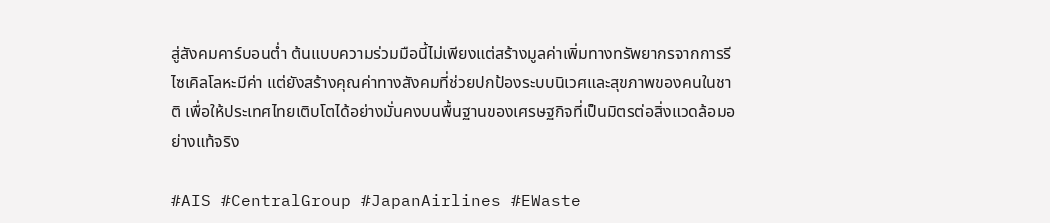สู่สังคมคาร์บอนต่ำ ต้นแบบความร่วมมือนี้ไม่เพียงแต่สร้างมูลค่าเพิ่มทางทรัพยากรจากการรีไซเคิลโลหะมีค่า แต่ยังสร้างคุณค่าทางสังคมที่ช่วยปกป้องระบบนิเวศและสุขภาพของคนในชาติ เพื่อให้ประเทศไทยเติบโตได้อย่างมั่นคงบนพื้นฐานของเศรษฐกิจที่เป็นมิตรต่อสิ่งแวดล้อมอย่างแท้จริง

#AIS #CentralGroup #JapanAirlines #EWaste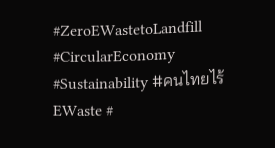#ZeroEWastetoLandfill #CircularEconomy #Sustainability #คนไทยไร้EWaste #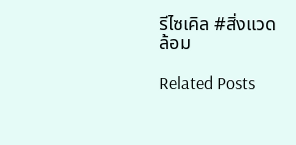รีไซเคิล #สิ่งแวดล้อม

Related Posts